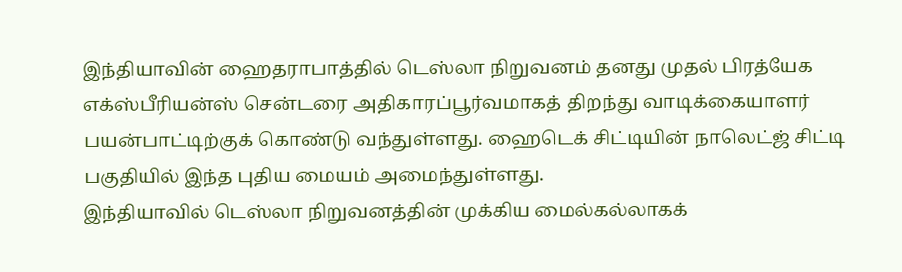இந்தியாவின் ஹைதராபாத்தில் டெஸ்லா நிறுவனம் தனது முதல் பிரத்யேக எக்ஸ்பீரியன்ஸ் சென்டரை அதிகாரப்பூர்வமாகத் திறந்து வாடிக்கையாளர் பயன்பாட்டிற்குக் கொண்டு வந்துள்ளது. ஹைடெக் சிட்டியின் நாலெட்ஜ் சிட்டி பகுதியில் இந்த புதிய மையம் அமைந்துள்ளது.
இந்தியாவில் டெஸ்லா நிறுவனத்தின் முக்கிய மைல்கல்லாகக்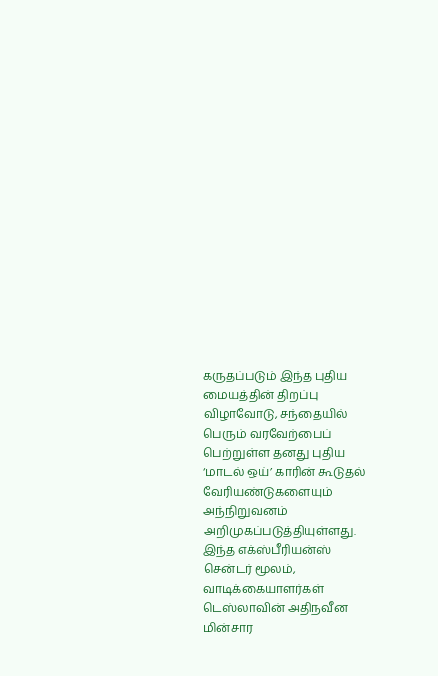கருதப்படும் இந்த புதிய மையத்தின் திறப்பு விழாவோடு, சந்தையில் பெரும் வரவேற்பைப் பெற்றுள்ள தனது புதிய ‘மாடல் ஒய்’ காரின் கூடுதல் வேரியண்டுகளையும் அந்நிறுவனம் அறிமுகப்படுத்தியுள்ளது.
இந்த எக்ஸ்பீரியன்ஸ் சென்டர் மூலம், வாடிக்கையாளர்கள் டெஸ்லாவின் அதிநவீன மின்சார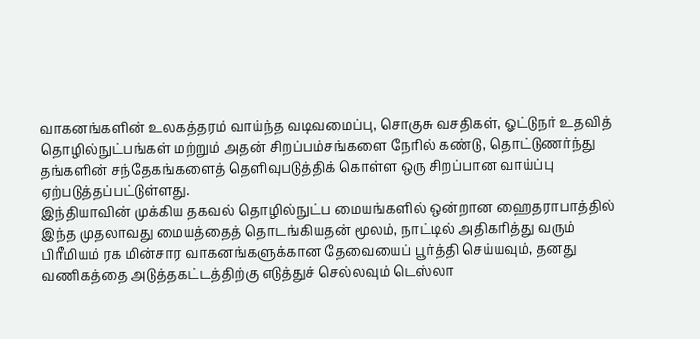வாகனங்களின் உலகத்தரம் வாய்ந்த வடிவமைப்பு, சொகுசு வசதிகள், ஓட்டுநர் உதவித் தொழில்நுட்பங்கள் மற்றும் அதன் சிறப்பம்சங்களை நேரில் கண்டு, தொட்டுணர்ந்து தங்களின் சந்தேகங்களைத் தெளிவுபடுத்திக் கொள்ள ஒரு சிறப்பான வாய்ப்பு ஏற்படுத்தப்பட்டுள்ளது.
இந்தியாவின் முக்கிய தகவல் தொழில்நுட்ப மையங்களில் ஒன்றான ஹைதராபாத்தில் இந்த முதலாவது மையத்தைத் தொடங்கியதன் மூலம், நாட்டில் அதிகரித்து வரும் பிரீமியம் ரக மின்சார வாகனங்களுக்கான தேவையைப் பூர்த்தி செய்யவும், தனது வணிகத்தை அடுத்தகட்டத்திற்கு எடுத்துச் செல்லவும் டெஸ்லா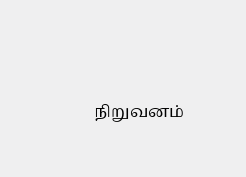நிறுவனம்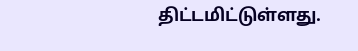திட்டமிட்டுள்ளது.